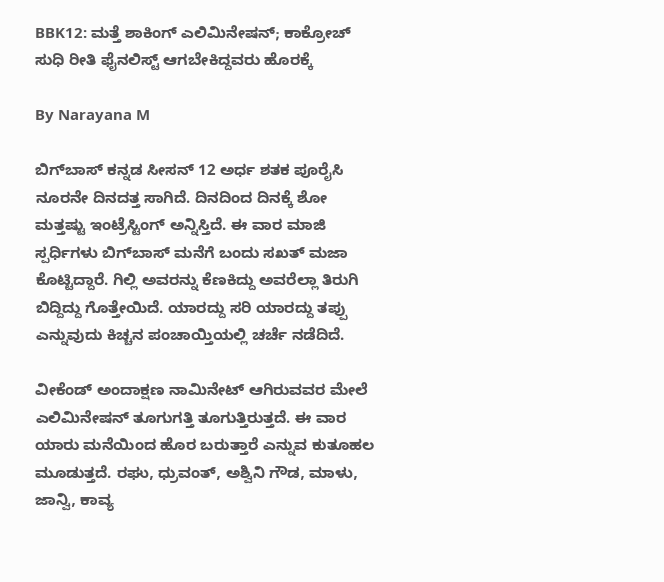BBK12: ಮತ್ತೆ ಶಾಕಿಂಗ್ ಎಲಿಮಿನೇಷನ್; ಕಾಕ್ರೋಚ್ ಸುಧಿ ರೀತಿ ಫೈನಲಿಸ್ಟ್ ಆಗಬೇಕಿದ್ದವರು ಹೊರಕ್ಕೆ

By Narayana M

ಬಿಗ್‌ಬಾಸ್ ಕನ್ನಡ ಸೀಸನ್ 12 ಅರ್ಧ ಶತಕ ಪೂರೈಸಿ ನೂರನೇ ದಿನದತ್ತ ಸಾಗಿದೆ. ದಿನದಿಂದ ದಿನಕ್ಕೆ ಶೋ ಮತ್ತಷ್ಟು ಇಂಟ್ರೆಸ್ಟಿಂಗ್ ಅನ್ನಿಸ್ತಿದೆ. ಈ ವಾರ ಮಾಜಿ ಸ್ಪರ್ಧಿಗಳು ಬಿಗ್‌ಬಾಸ್ ಮನೆಗೆ ಬಂದು ಸಖತ್ ಮಜಾ ಕೊಟ್ಟಿದ್ದಾರೆ. ಗಿಲ್ಲಿ ಅವರನ್ನು ಕೆಣಕಿದ್ದು ಅವರೆಲ್ಲಾ ತಿರುಗಿ ಬಿದ್ದಿದ್ದು ಗೊತ್ತೇಯಿದೆ. ಯಾರದ್ದು ಸರಿ ಯಾರದ್ದು ತಪ್ಪು ಎನ್ನುವುದು ಕಿಚ್ಚನ ಪಂಚಾಯ್ತಿಯಲ್ಲಿ ಚರ್ಚೆ ನಡೆದಿದೆ.

ವೀಕೆಂಡ್ ಅಂದಾಕ್ಷಣ ನಾಮಿನೇಟ್ ಆಗಿರುವವರ ಮೇಲೆ ಎಲಿಮಿನೇಷನ್ ತೂಗುಗತ್ತಿ ತೂಗುತ್ತಿರುತ್ತದೆ. ಈ ವಾರ ಯಾರು ಮನೆಯಿಂದ ಹೊರ ಬರುತ್ತಾರೆ ಎನ್ನುವ ಕುತೂಹಲ ಮೂಡುತ್ತದೆ. ರಘು, ಧ್ರುವಂತ್, ಅಶ್ವಿನಿ ಗೌಡ, ಮಾಳು, ಜಾನ್ವಿ, ಕಾವ್ಯ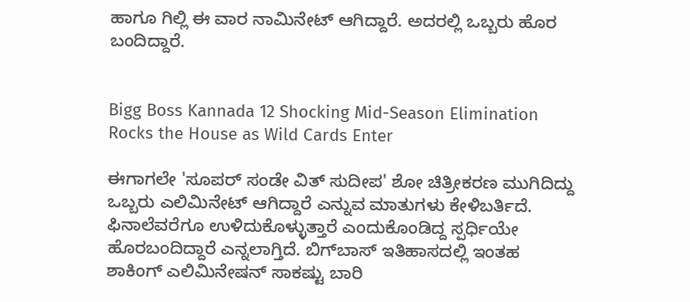ಹಾಗೂ ಗಿಲ್ಲಿ ಈ ವಾರ ನಾಮಿನೇಟ್ ಆಗಿದ್ದಾರೆ. ಅದರಲ್ಲಿ ಒಬ್ಬರು ಹೊರ ಬಂದಿದ್ದಾರೆ.


Bigg Boss Kannada 12 Shocking Mid-Season Elimination Rocks the House as Wild Cards Enter

ಈಗಾಗಲೇ 'ಸೂಪರ್ ಸಂಡೇ ವಿತ್ ಸುದೀಪ' ಶೋ ಚಿತ್ರೀಕರಣ ಮುಗಿದಿದ್ದು ಒಬ್ಬರು ಎಲಿಮಿನೇಟ್ ಆಗಿದ್ದಾರೆ ಎನ್ನುವ ಮಾತುಗಳು ಕೇಳಿಬರ್ತಿದೆ. ಫಿನಾಲೆವರೆಗೂ ಉಳಿದುಕೊಳ್ಳುತ್ತಾರೆ ಎಂದುಕೊಂಡಿದ್ದ ಸ್ಪರ್ಧಿಯೇ ಹೊರಬಂದಿದ್ದಾರೆ ಎನ್ನಲಾಗ್ತಿದೆ. ಬಿಗ್‌ಬಾಸ್ ಇತಿಹಾಸದಲ್ಲಿ ಇಂತಹ ಶಾಕಿಂಗ್ ಎಲಿಮಿನೇಷನ್‌ ಸಾಕಷ್ಟು ಬಾರಿ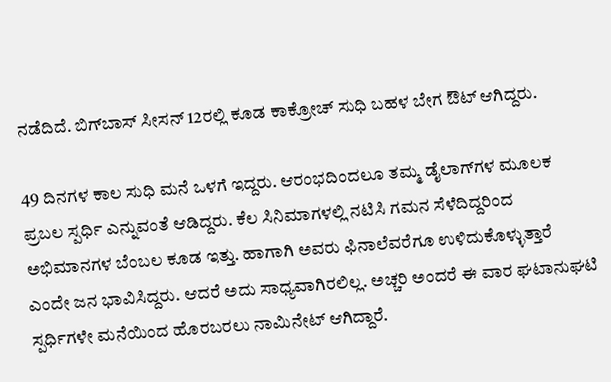ನಡೆದಿದೆ. ಬಿಗ್‌ಬಾಸ್ ಸೀಸನ್ 12ರಲ್ಲಿ ಕೂಡ ಕಾಕ್ರೋಚ್ ಸುಧಿ ಬಹಳ ಬೇಗ ಔಟ್ ಆಗಿದ್ದರು.

49 ದಿನಗಳ ಕಾಲ ಸುಧಿ ಮನೆ ಒಳಗೆ ಇದ್ದರು. ಆರಂಭದಿಂದಲೂ ತಮ್ಮ ಡೈಲಾಗ್‌ಗಳ ಮೂಲಕ ಪ್ರಬಲ ಸ್ಪರ್ಧಿ ಎನ್ನುವಂತೆ ಆಡಿದ್ದರು. ಕೆಲ ಸಿನಿಮಾಗಳಲ್ಲಿ ನಟಿಸಿ ಗಮನ ಸೆಳೆದಿದ್ದರಿಂದ ಅಭಿಮಾನಗಳ ಬೆಂಬಲ ಕೂಡ ಇತ್ತು. ಹಾಗಾಗಿ ಅವರು ಫಿನಾಲೆವರೆಗೂ ಉಳಿದುಕೊಳ್ಳುತ್ತಾರೆ ಎಂದೇ ಜನ ಭಾವಿಸಿದ್ದರು. ಆದರೆ ಅದು ಸಾಧ್ಯವಾಗಿರಲಿಲ್ಲ. ಅಚ್ಚರಿ ಅಂದರೆ ಈ ವಾರ ಘಟಾನುಘಟಿ ಸ್ಪರ್ಧಿಗಳೇ ಮನೆಯಿಂದ ಹೊರಬರಲು ನಾಮಿನೇಟ್ ಆಗಿದ್ದಾರೆ.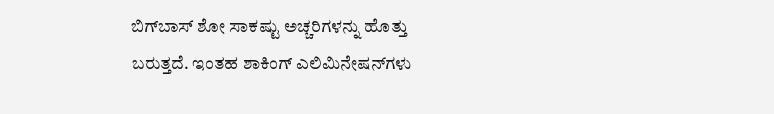ಬಿಗ್‌ಬಾಸ್ ಶೋ ಸಾಕಷ್ಟು ಅಚ್ಚರಿಗಳನ್ನು ಹೊತ್ತು ಬರುತ್ತದೆ. ಇಂತಹ ಶಾಕಿಂಗ್ ಎಲಿಮಿನೇಷನ್‌ಗಳು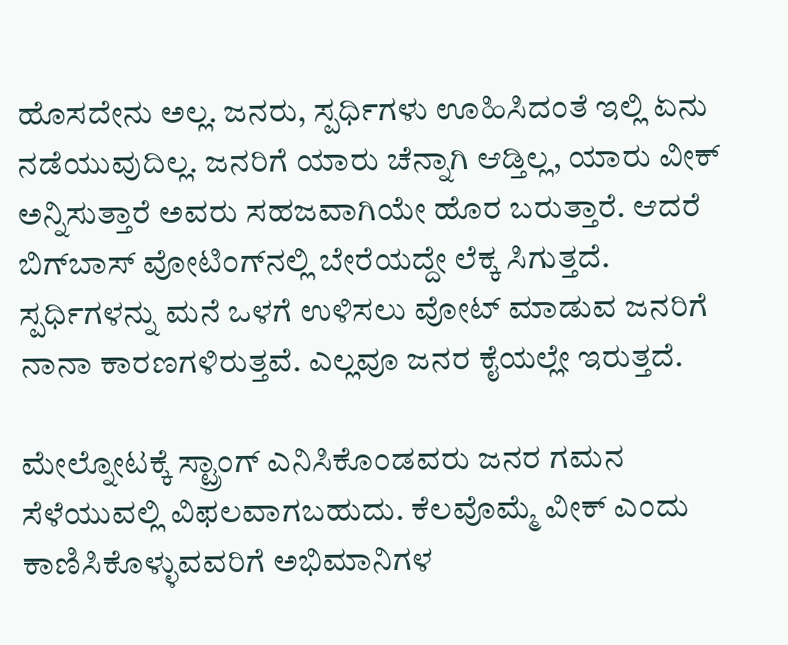ಹೊಸದೇನು ಅಲ್ಲ. ಜನರು, ಸ್ಪರ್ಧಿಗಳು ಊಹಿಸಿದಂತೆ ಇಲ್ಲಿ ಏನು ನಡೆಯುವುದಿಲ್ಲ. ಜನರಿಗೆ ಯಾರು ಚೆನ್ನಾಗಿ ಆಡ್ತಿಲ್ಲ, ಯಾರು ವೀಕ್ ಅನ್ನಿಸುತ್ತಾರೆ ಅವರು ಸಹಜವಾಗಿಯೇ ಹೊರ ಬರುತ್ತಾರೆ. ಆದರೆ ಬಿಗ್‌ಬಾಸ್ ವೋಟಿಂಗ್‌ನಲ್ಲಿ ಬೇರೆಯದ್ದೇ ಲೆಕ್ಕ ಸಿಗುತ್ತದೆ. ಸ್ಪರ್ಧಿಗಳನ್ನು ಮನೆ ಒಳಗೆ ಉಳಿಸಲು ವೋಟ್ ಮಾಡುವ ಜನರಿಗೆ ನಾನಾ ಕಾರಣಗಳಿರುತ್ತವೆ. ಎಲ್ಲವೂ ಜನರ ಕೈಯಲ್ಲೇ ಇರುತ್ತದೆ.

ಮೇಲ್ನೋಟಕ್ಕೆ ಸ್ಟ್ರಾಂಗ್ ಎನಿಸಿಕೊಂಡವರು ಜನರ ಗಮನ ಸೆಳೆಯುವಲ್ಲಿ ವಿಫಲವಾಗಬಹುದು. ಕೆಲವೊಮ್ಮೆ ವೀಕ್ ಎಂದು ಕಾಣಿಸಿಕೊಳ್ಳುವವರಿಗೆ ಅಭಿಮಾನಿಗಳ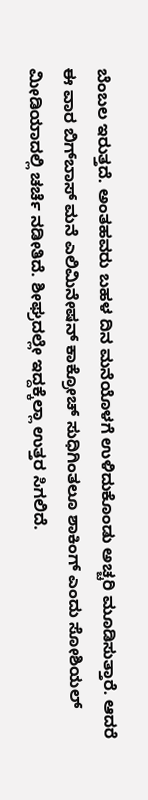ಬೆಂಬಲ ಇರುತ್ತದೆ. ಅಂತಹವರು ಬಹಳ ದಿನ ಮನೆಯೊಳಗೆ ಉಳಿದುಕೊಂಡು ಅಚ್ಚರಿ ಮೂಡಿಸುತ್ತಾರೆ. ಆದರೆ ಈ ವಾರ ಬಿಗ್‌ಬಾಸ್ ಮನೆ ಎಲಿಮಿನೇಷನ್‌ ಕಾಕ್ರೋಚ್ ಸುಧಿಗಿಂತಲೂ ಶಾಕಿಂಗ್ ಎಂದು ಸೋಶಿಯಲ್ ಮೀಡಿಯಾದಲ್ಲಿ ಚರ್ಚೆ ನಡೀತಿದೆ. ಶೀಘ್ರದಲ್ಲೇ ಇದ್ದಕ್ಕೆಲ್ಲಾ ಉತ್ತರ ಸಿಗಲಿದೆ.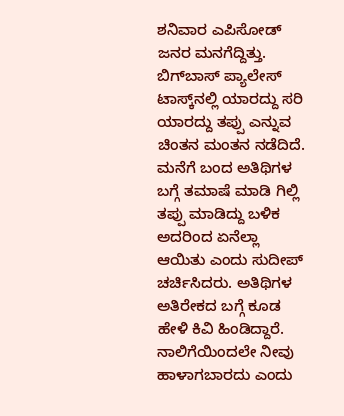ಶನಿವಾರ ಎಪಿಸೋಡ್ ಜನರ ಮನಗೆದ್ದಿತ್ತು. ಬಿಗ್‌ಬಾಸ್ ಪ್ಯಾಲೇಸ್ ಟಾಸ್ಕ್‌ನಲ್ಲಿ ಯಾರದ್ದು ಸರಿ ಯಾರದ್ದು ತಪ್ಪು ಎನ್ನುವ ಚಿಂತನ ಮಂತನ ನಡೆದಿದೆ. ಮನೆಗೆ ಬಂದ ಅತಿಥಿಗಳ ಬಗ್ಗೆ ತಮಾಷೆ ಮಾಡಿ ಗಿಲ್ಲಿ ತಪ್ಪು ಮಾಡಿದ್ದು ಬಳಿಕ ಅದರಿಂದ ಏನೆಲ್ಲಾ ಆಯಿತು ಎಂದು ಸುದೀಪ್ ಚರ್ಚಿಸಿದರು. ಅತಿಥಿಗಳ ಅತಿರೇಕದ ಬಗ್ಗೆ ಕೂಡ ಹೇಳಿ ಕಿವಿ ಹಿಂಡಿದ್ದಾರೆ. ನಾಲಿಗೆಯಿಂದಲೇ ನೀವು ಹಾಳಾಗಬಾರದು ಎಂದು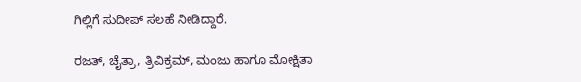ಗಿಲ್ಲಿಗೆ ಸುದೀಪ್ ಸಲಹೆ ನೀಡಿದ್ದಾರೆ.

ರಜತ್, ಚೈತ್ರಾ, ತ್ರಿವಿಕ್ರಮ್, ಮಂಜು ಹಾಗೂ ಮೋಕ್ಷಿತಾ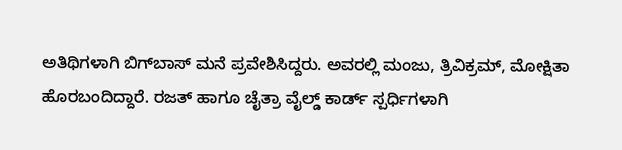ಅತಿಥಿಗಳಾಗಿ ಬಿಗ್‌ಬಾಸ್ ಮನೆ ಪ್ರವೇಶಿಸಿದ್ದರು. ಅವರಲ್ಲಿ ಮಂಜು, ತ್ರಿವಿಕ್ರಮ್, ಮೋಕ್ಷಿತಾ ಹೊರಬಂದಿದ್ದಾರೆ. ರಜತ್ ಹಾಗೂ ಚೈತ್ರಾ ವೈಲ್ಡ್‌ ಕಾರ್ಡ್ ಸ್ಪರ್ಧಿಗಳಾಗಿ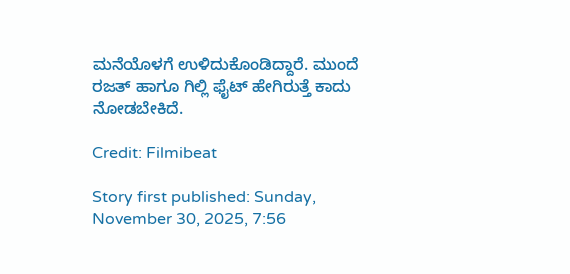ಮನೆಯೊಳಗೆ ಉಳಿದುಕೊಂಡಿದ್ದಾರೆ. ಮುಂದೆ ರಜತ್ ಹಾಗೂ ಗಿಲ್ಲಿ ಫೈಟ್ ಹೇಗಿರುತ್ತೆ ಕಾದು ನೋಡಬೇಕಿದೆ.

Credit: Filmibeat

Story first published: Sunday, November 30, 2025, 7:56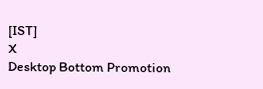[IST]
X
Desktop Bottom Promotion